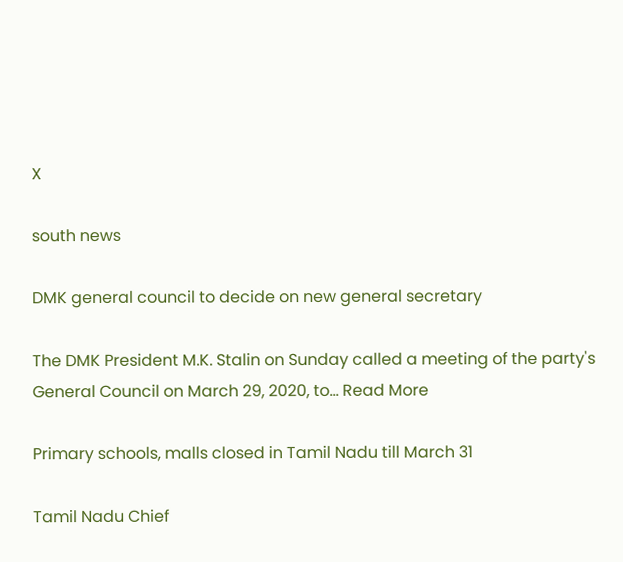X

south news

DMK general council to decide on new general secretary

The DMK President M.K. Stalin on Sunday called a meeting of the party's General Council on March 29, 2020, to… Read More

Primary schools, malls closed in Tamil Nadu till March 31

Tamil Nadu Chief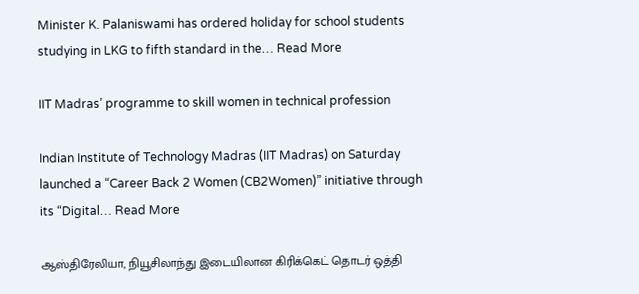Minister K. Palaniswami has ordered holiday for school students studying in LKG to fifth standard in the… Read More

IIT Madras’ programme to skill women in technical profession

Indian Institute of Technology Madras (IIT Madras) on Saturday launched a “Career Back 2 Women (CB2Women)” initiative through its “Digital… Read More

ஆஸ்திரேலியா, நியூசிலாந்து இடையிலான கிரிக்கெட் தொடர் ஒத்தி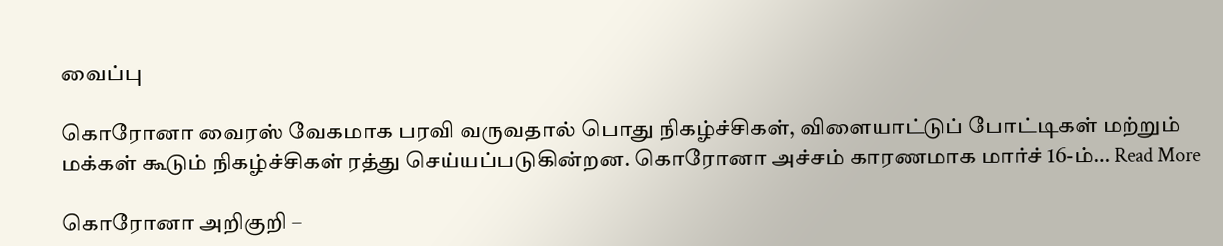வைப்பு

கொரோனா வைரஸ் வேகமாக பரவி வருவதால் பொது நிகழ்ச்சிகள், விளையாட்டுப் போட்டிகள் மற்றும் மக்கள் கூடும் நிகழ்ச்சிகள் ரத்து செய்யப்படுகின்றன. கொரோனா அச்சம் காரணமாக மார்ச் 16-ம்… Read More

கொரோனா அறிகுறி –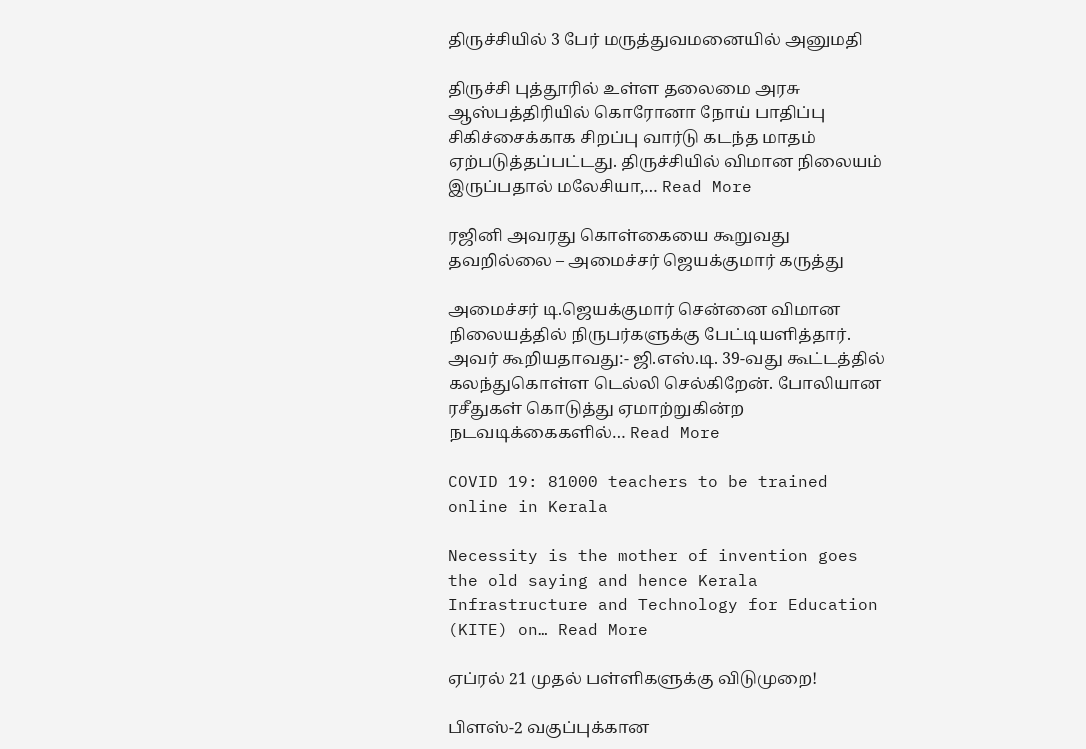திருச்சியில் 3 பேர் மருத்துவமனையில் அனுமதி

திருச்சி புத்தூரில் உள்ள தலைமை அரசு ஆஸ்பத்திரியில் கொரோனா நோய் பாதிப்பு சிகிச்சைக்காக சிறப்பு வார்டு கடந்த மாதம் ஏற்படுத்தப்பட்டது. திருச்சியில் விமான நிலையம் இருப்பதால் மலேசியா,… Read More

ரஜினி அவரது கொள்கையை கூறுவது தவறில்லை – அமைச்சர் ஜெயக்குமார் கருத்து

அமைச்சர் டி.ஜெயக்குமார் சென்னை விமான நிலையத்தில் நிருபர்களுக்கு பேட்டியளித்தார். அவர் கூறியதாவது:- ஜி.எஸ்.டி. 39-வது கூட்டத்தில் கலந்துகொள்ள டெல்லி செல்கிறேன். போலியான ரசீதுகள் கொடுத்து ஏமாற்றுகின்ற நடவடிக்கைகளில்… Read More

COVID 19: 81000 teachers to be trained online in Kerala

Necessity is the mother of invention goes the old saying and hence Kerala Infrastructure and Technology for Education (KITE) on… Read More

ஏப்ரல் 21 முதல் பள்ளிகளுக்கு விடுமுறை!

பிளஸ்-2 வகுப்புக்கான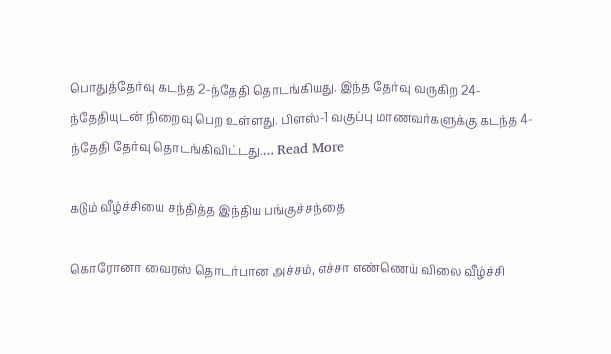பொதுத்தேர்வு கடந்த 2-ந்தேதி தொடங்கியது. இந்த தேர்வு வருகிற 24-ந்தேதியுடன் நிறைவு பெற உள்ளது. பிளஸ்-1 வகுப்பு மாணவர்களுக்கு கடந்த 4-ந்தேதி தேர்வு தொடங்கிவிட்டது.… Read More

கடும் வீழ்ச்சியை சந்தித்த இந்திய பங்குச்சந்தை

கொரோனா வைரஸ் தொடர்பான அச்சம், எச்சா எண்ணெய் விலை வீழ்ச்சி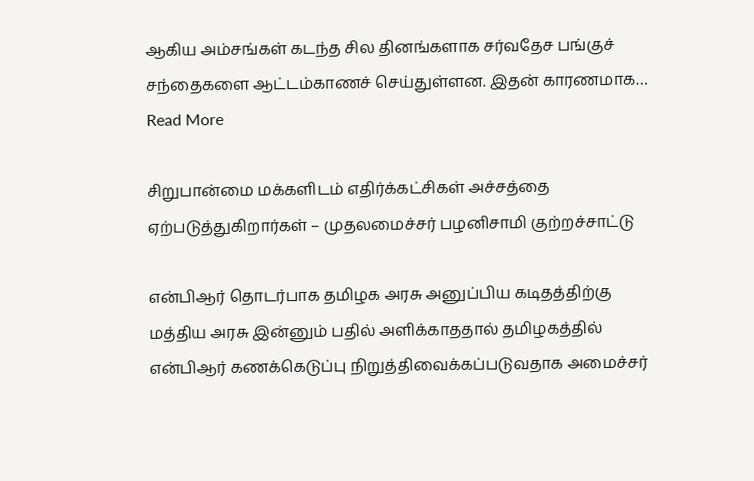ஆகிய அம்சங்கள் கடந்த சில தினங்களாக சர்வதேச பங்குச் சந்தைகளை ஆட்டம்காணச் செய்துள்ளன. இதன் காரணமாக… Read More

சிறுபான்மை மக்களிடம் எதிர்க்கட்சிகள் அச்சத்தை ஏற்படுத்துகிறார்கள் – முதலமைச்சர் பழனிசாமி குற்றச்சாட்டு

என்பிஆர் தொடர்பாக தமிழக அரசு அனுப்பிய கடிதத்திற்கு மத்திய அரசு இன்னும் பதில் அளிக்காததால் தமிழகத்தில் என்பிஆர் கணக்கெடுப்பு நிறுத்திவைக்கப்படுவதாக அமைச்சர்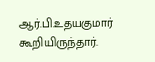ஆர்.பி.உதயகுமார் கூறியிருந்தார்.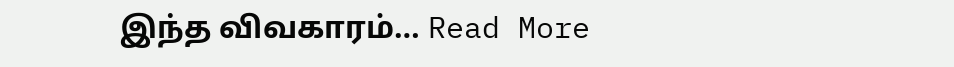இந்த விவகாரம்… Read More